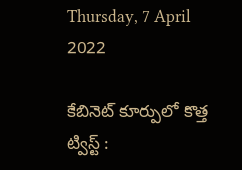Thursday, 7 April 2022

కేబినెట్ కూర్పులో కొత్త ట్విస్ట్ :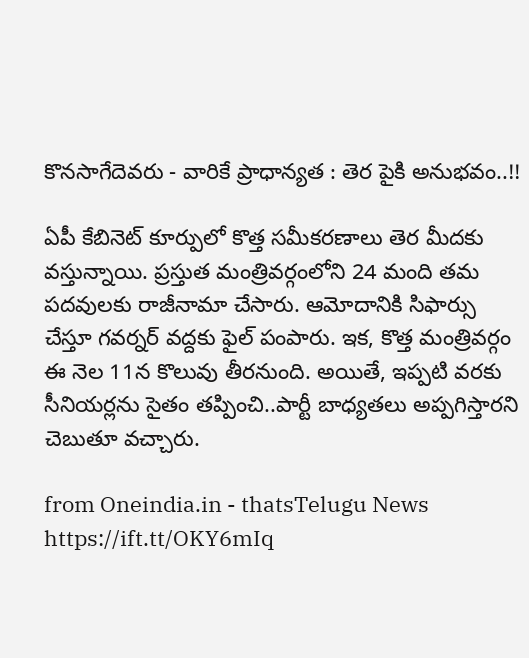కొనసాగేదెవరు - వారికే ప్రాధాన్యత : తెర పైకి అనుభవం..!!

ఏపీ కేబినెట్ కూర్పులో కొత్త సమీకరణాలు తెర మీదకు వస్తున్నాయి. ప్రస్తుత మంత్రివర్గంలోని 24 మంది తమ పదవులకు రాజీనామా చేసారు. ఆమోదానికి సిఫార్సు చేస్తూ గవర్నర్ వద్దకు ఫైల్ పంపారు. ఇక, కొత్త మంత్రివర్గం ఈ నెల 11న కొలువు తీరనుంది. అయితే, ఇప్పటి వరకు సీనియర్లను సైతం తప్పించి..పార్టీ బాధ్యతలు అప్పగిస్తారని చెబుతూ వచ్చారు.

from Oneindia.in - thatsTelugu News https://ift.tt/OKY6mIq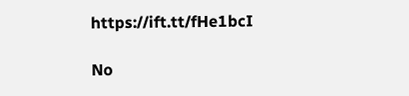https://ift.tt/fHe1bcI

No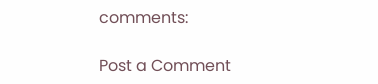comments:

Post a Comment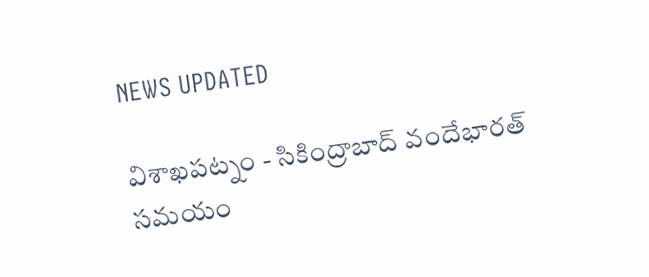NEWS UPDATED

విశాఖపట్నం - సికింద్రాబాద్ వందేభారత్ సమయం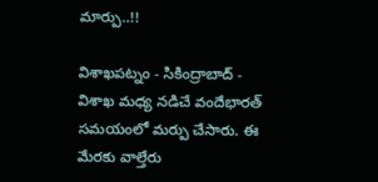మార్పు..!!

విశాఖపట్నం - సికింద్రాబాద్ - విశాఖ మధ్య నడిచే వందేభారత్ సమయంలో మర్పు చేసారు. ఈ మేరకు వాల్తేరు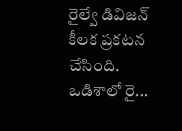రైల్వే డివిజన్ కీలక ప్రకటన చేసింది. ఒడిశాలో రై...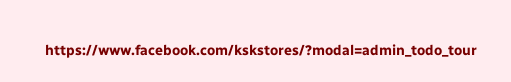https://www.facebook.com/kskstores/?modal=admin_todo_tour